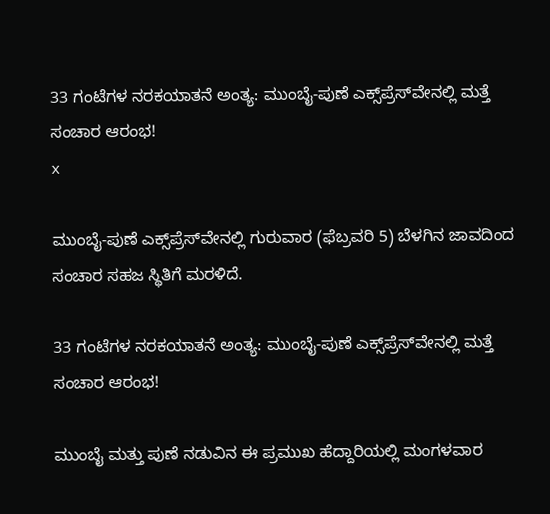33 ಗಂಟೆಗಳ ನರಕಯಾತನೆ ಅಂತ್ಯ: ಮುಂಬೈ-ಪುಣೆ ಎಕ್ಸ್‌ಪ್ರೆಸ್‌ವೇನಲ್ಲಿ ಮತ್ತೆ ಸಂಚಾರ ಆರಂಭ!
x

ಮುಂಬೈ-ಪುಣೆ ಎಕ್ಸ್‌ಪ್ರೆಸ್‌ವೇನಲ್ಲಿ ಗುರುವಾರ (ಫೆಬ್ರವರಿ 5) ಬೆಳಗಿನ ಜಾವದಿಂದ ಸಂಚಾರ ಸಹಜ ಸ್ಥಿತಿಗೆ ಮರಳಿದೆ.

33 ಗಂಟೆಗಳ ನರಕಯಾತನೆ ಅಂತ್ಯ: ಮುಂಬೈ-ಪುಣೆ ಎಕ್ಸ್‌ಪ್ರೆಸ್‌ವೇನಲ್ಲಿ ಮತ್ತೆ ಸಂಚಾರ ಆರಂಭ!

ಮುಂಬೈ ಮತ್ತು ಪುಣೆ ನಡುವಿನ ಈ ಪ್ರಮುಖ ಹೆದ್ದಾರಿಯಲ್ಲಿ ಮಂಗಳವಾರ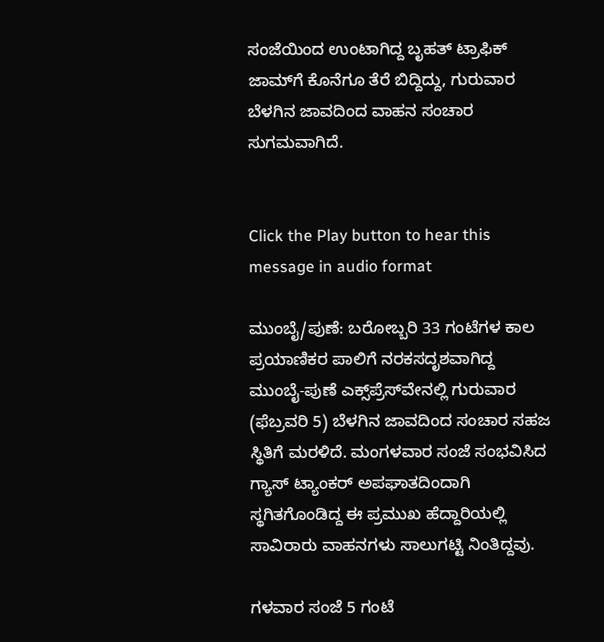ಸಂಜೆಯಿಂದ ಉಂಟಾಗಿದ್ದ ಬೃಹತ್ ಟ್ರಾಫಿಕ್ ಜಾಮ್‌ಗೆ ಕೊನೆಗೂ ತೆರೆ ಬಿದ್ದಿದ್ದು, ಗುರುವಾರ ಬೆಳಗಿನ ಜಾವದಿಂದ ವಾಹನ ಸಂಚಾರ ಸುಗಮವಾಗಿದೆ.


Click the Play button to hear this message in audio format

ಮುಂಬೈ/ಪುಣೆ: ಬರೋಬ್ಬರಿ 33 ಗಂಟೆಗಳ ಕಾಲ ಪ್ರಯಾಣಿಕರ ಪಾಲಿಗೆ ನರಕಸದೃಶವಾಗಿದ್ದ ಮುಂಬೈ-ಪುಣೆ ಎಕ್ಸ್‌ಪ್ರೆಸ್‌ವೇನಲ್ಲಿ ಗುರುವಾರ (ಫೆಬ್ರವರಿ 5) ಬೆಳಗಿನ ಜಾವದಿಂದ ಸಂಚಾರ ಸಹಜ ಸ್ಥಿತಿಗೆ ಮರಳಿದೆ. ಮಂಗಳವಾರ ಸಂಜೆ ಸಂಭವಿಸಿದ ಗ್ಯಾಸ್ ಟ್ಯಾಂಕರ್ ಅಪಘಾತದಿಂದಾಗಿ ಸ್ಥಗಿತಗೊಂಡಿದ್ದ ಈ ಪ್ರಮುಖ ಹೆದ್ದಾರಿಯಲ್ಲಿ ಸಾವಿರಾರು ವಾಹನಗಳು ಸಾಲುಗಟ್ಟಿ ನಿಂತಿದ್ದವು.

ಗಳವಾರ ಸಂಜೆ 5 ಗಂಟೆ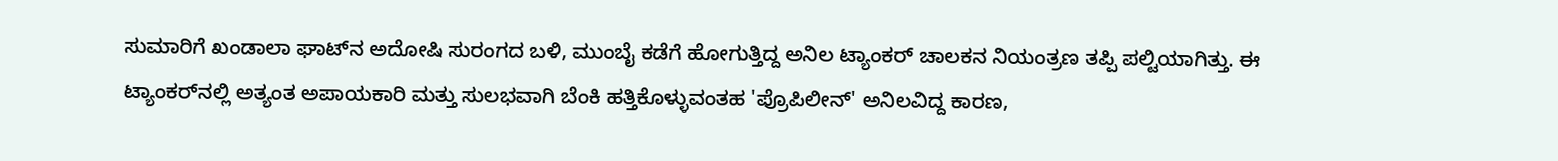ಸುಮಾರಿಗೆ ಖಂಡಾಲಾ ಘಾಟ್‌ನ ಅದೋಷಿ ಸುರಂಗದ ಬಳಿ, ಮುಂಬೈ ಕಡೆಗೆ ಹೋಗುತ್ತಿದ್ದ ಅನಿಲ ಟ್ಯಾಂಕರ್ ಚಾಲಕನ ನಿಯಂತ್ರಣ ತಪ್ಪಿ ಪಲ್ಟಿಯಾಗಿತ್ತು. ಈ ಟ್ಯಾಂಕರ್‌ನಲ್ಲಿ ಅತ್ಯಂತ ಅಪಾಯಕಾರಿ ಮತ್ತು ಸುಲಭವಾಗಿ ಬೆಂಕಿ ಹತ್ತಿಕೊಳ್ಳುವಂತಹ 'ಪ್ರೊಪಿಲೀನ್' ಅನಿಲವಿದ್ದ ಕಾರಣ,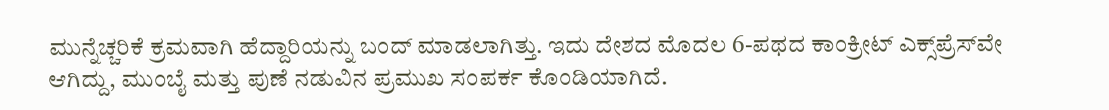ಮುನ್ನೆಚ್ಚರಿಕೆ ಕ್ರಮವಾಗಿ ಹೆದ್ದಾರಿಯನ್ನು ಬಂದ್ ಮಾಡಲಾಗಿತ್ತು. ಇದು ದೇಶದ ಮೊದಲ 6-ಪಥದ ಕಾಂಕ್ರೀಟ್ ಎಕ್ಸ್‌ಪ್ರೆಸ್‌ವೇ ಆಗಿದ್ದು, ಮುಂಬೈ ಮತ್ತು ಪುಣೆ ನಡುವಿನ ಪ್ರಮುಖ ಸಂಪರ್ಕ ಕೊಂಡಿಯಾಗಿದೆ.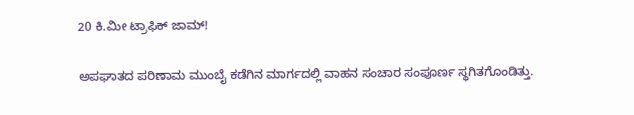20 ಕಿ.ಮೀ ಟ್ರಾಫಿಕ್ ಜಾಮ್!

ಅಪಘಾತದ ಪರಿಣಾಮ ಮುಂಬೈ ಕಡೆಗಿನ ಮಾರ್ಗದಲ್ಲಿ ವಾಹನ ಸಂಚಾರ ಸಂಪೂರ್ಣ ಸ್ಥಗಿತಗೊಂಡಿತ್ತು.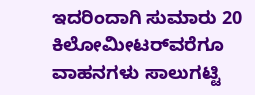ಇದರಿಂದಾಗಿ ಸುಮಾರು 20 ಕಿಲೋಮೀಟರ್‌ವರೆಗೂ ವಾಹನಗಳು ಸಾಲುಗಟ್ಟಿ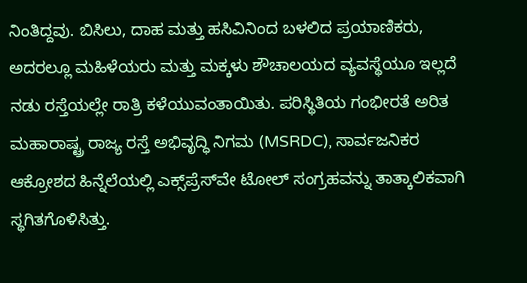ನಿಂತಿದ್ದವು. ಬಿಸಿಲು, ದಾಹ ಮತ್ತು ಹಸಿವಿನಿಂದ ಬಳಲಿದ ಪ್ರಯಾಣಿಕರು, ಅದರಲ್ಲೂ ಮಹಿಳೆಯರು ಮತ್ತು ಮಕ್ಕಳು ಶೌಚಾಲಯದ ವ್ಯವಸ್ಥೆಯೂ ಇಲ್ಲದೆ ನಡು ರಸ್ತೆಯಲ್ಲೇ ರಾತ್ರಿ ಕಳೆಯುವಂತಾಯಿತು. ಪರಿಸ್ಥಿತಿಯ ಗಂಭೀರತೆ ಅರಿತ ಮಹಾರಾಷ್ಟ್ರ ರಾಜ್ಯ ರಸ್ತೆ ಅಭಿವೃದ್ಧಿ ನಿಗಮ (MSRDC), ಸಾರ್ವಜನಿಕರ ಆಕ್ರೋಶದ ಹಿನ್ನೆಲೆಯಲ್ಲಿ ಎಕ್ಸ್‌ಪ್ರೆಸ್‌ವೇ ಟೋಲ್ ಸಂಗ್ರಹವನ್ನು ತಾತ್ಕಾಲಿಕವಾಗಿ ಸ್ಥಗಿತಗೊಳಿಸಿತ್ತು.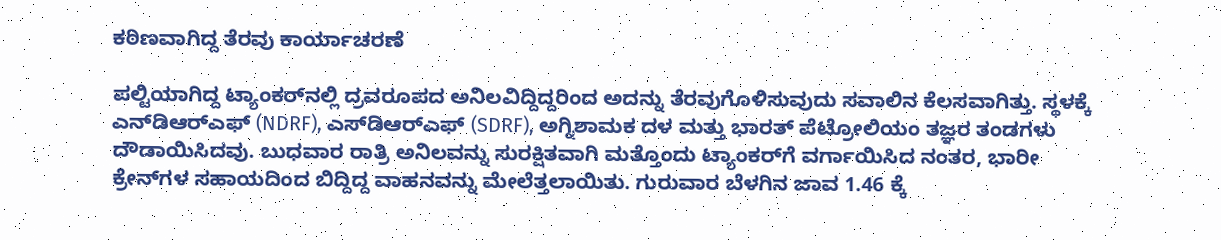ಕಠಿಣವಾಗಿದ್ದ ತೆರವು ಕಾರ್ಯಾಚರಣೆ

ಪಲ್ಟಿಯಾಗಿದ್ದ ಟ್ಯಾಂಕರ್‌ನಲ್ಲಿ ದ್ರವರೂಪದ ಅನಿಲವಿದ್ದಿದ್ದರಿಂದ ಅದನ್ನು ತೆರವುಗೊಳಿಸುವುದು ಸವಾಲಿನ ಕೆಲಸವಾಗಿತ್ತು. ಸ್ಥಳಕ್ಕೆ ಎನ್‌ಡಿಆರ್‌ಎಫ್ (NDRF), ಎಸ್‌ಡಿಆರ್‌ಎಫ್ (SDRF), ಅಗ್ನಿಶಾಮಕ ದಳ ಮತ್ತು ಭಾರತ್ ಪೆಟ್ರೋಲಿಯಂ ತಜ್ಞರ ತಂಡಗಳು ದೌಡಾಯಿಸಿದವು. ಬುಧವಾರ ರಾತ್ರಿ ಅನಿಲವನ್ನು ಸುರಕ್ಷಿತವಾಗಿ ಮತ್ತೊಂದು ಟ್ಯಾಂಕರ್‌ಗೆ ವರ್ಗಾಯಿಸಿದ ನಂತರ, ಭಾರೀ ಕ್ರೇನ್‌ಗಳ ಸಹಾಯದಿಂದ ಬಿದ್ದಿದ್ದ ವಾಹನವನ್ನು ಮೇಲೆತ್ತಲಾಯಿತು. ಗುರುವಾರ ಬೆಳಗಿನ ಜಾವ 1.46 ಕ್ಕೆ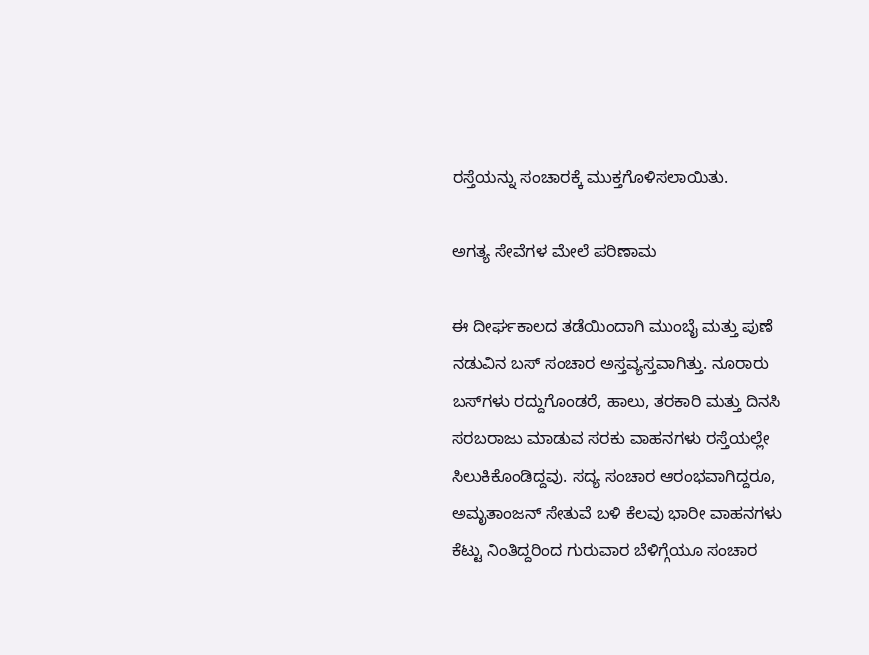ರಸ್ತೆಯನ್ನು ಸಂಚಾರಕ್ಕೆ ಮುಕ್ತಗೊಳಿಸಲಾಯಿತು.

ಅಗತ್ಯ ಸೇವೆಗಳ ಮೇಲೆ ಪರಿಣಾಮ

ಈ ದೀರ್ಘಕಾಲದ ತಡೆಯಿಂದಾಗಿ ಮುಂಬೈ ಮತ್ತು ಪುಣೆ ನಡುವಿನ ಬಸ್ ಸಂಚಾರ ಅಸ್ತವ್ಯಸ್ತವಾಗಿತ್ತು. ನೂರಾರು ಬಸ್‌ಗಳು ರದ್ದುಗೊಂಡರೆ, ಹಾಲು, ತರಕಾರಿ ಮತ್ತು ದಿನಸಿ ಸರಬರಾಜು ಮಾಡುವ ಸರಕು ವಾಹನಗಳು ರಸ್ತೆಯಲ್ಲೇ ಸಿಲುಕಿಕೊಂಡಿದ್ದವು. ಸದ್ಯ ಸಂಚಾರ ಆರಂಭವಾಗಿದ್ದರೂ, ಅಮೃತಾಂಜನ್ ಸೇತುವೆ ಬಳಿ ಕೆಲವು ಭಾರೀ ವಾಹನಗಳು ಕೆಟ್ಟು ನಿಂತಿದ್ದರಿಂದ ಗುರುವಾರ ಬೆಳಿಗ್ಗೆಯೂ ಸಂಚಾರ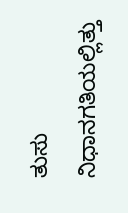ತುಸು ನಿಧಾನಗತಿಯಲ್ಲಿತ್ತು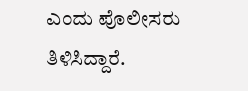ಎಂದು ಪೊಲೀಸರು ತಿಳಿಸಿದ್ದಾರೆ.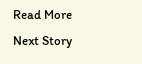Read More
Next Story